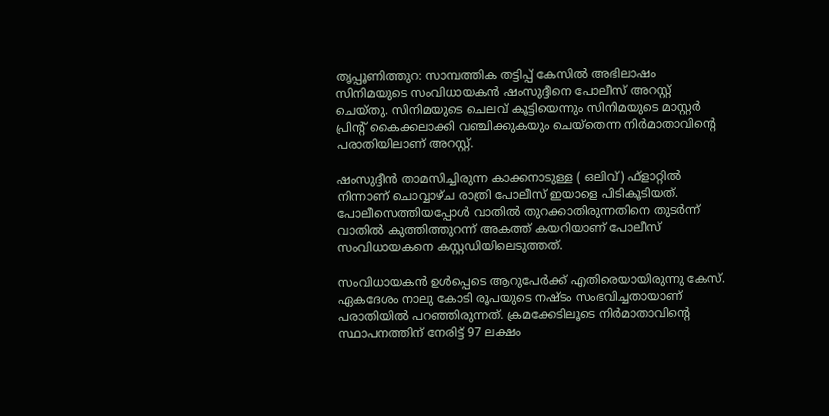തൃപ്പൂണിത്തുറ: സാമ്പത്തിക തട്ടിപ്പ് കേസില്‍ അഭിലാഷം സിനിമയുടെ സംവിധായകന്‍ ഷംസുദ്ദീനെ പോലീസ് അറസ്റ്റ് ചെയ്തു. സിനിമയുടെ ചെലവ് കൂട്ടിയെന്നും സിനിമയുടെ മാസ്റ്റര്‍ പ്രിന്‍റ് കൈക്കലാക്കി വഞ്ചിക്കുകയും ചെയ്‌തെന്ന നിര്‍മാതാവിന്‍റെ പരാതിയിലാണ് അറസ്റ്റ്.

ഷംസുദ്ദീന്‍ താമസിച്ചിരുന്ന കാക്കനാടുള്ള ( ഒലിവ്) ഫ്‌ളാറ്റില്‍ നിന്നാണ് ചൊവ്വാഴ്ച രാത്രി പോലീസ് ഇയാളെ പിടികൂടിയത്. പോലീസെത്തിയപ്പോള്‍ വാതില്‍ തുറക്കാതിരുന്നതിനെ തുടര്‍ന്ന് വാതില്‍ കുത്തിത്തുറന്ന് അകത്ത് കയറിയാണ് പോലീസ് സംവിധായകനെ കസ്റ്റഡിയിലെടുത്തത്.

സംവിധായകന്‍ ഉള്‍പ്പെടെ ആറുപേര്‍ക്ക് എതിരെയായിരുന്നു കേസ്. ഏകദേശം നാലു കോടി രൂപയുടെ നഷ്ടം സംഭവിച്ചതായാണ് പരാതിയില്‍ പറഞ്ഞിരുന്നത്. ക്രമക്കേടിലൂടെ നിര്‍മാതാവിന്‍റെ സ്ഥാപനത്തിന് നേരിട്ട് 97 ലക്ഷം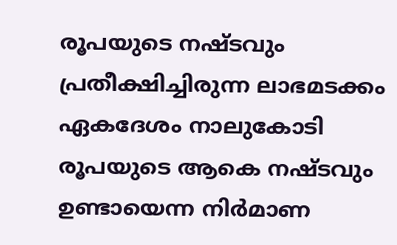രൂപയുടെ നഷ്ടവും പ്രതീക്ഷിച്ചിരുന്ന ലാഭമടക്കം ഏകദേശം നാലുകോടി രൂപയുടെ ആകെ നഷ്ടവും ഉണ്ടായെന്ന നിര്‍മാണ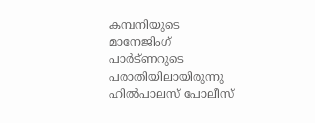കമ്പനിയുടെ മാനേജിംഗ് പാര്‍ട്ണറുടെ പരാതിയിലായിരുന്നു ഹില്‍പാലസ് പോലീസ്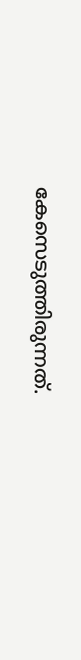കേസെടുത്തിരുന്നത്.